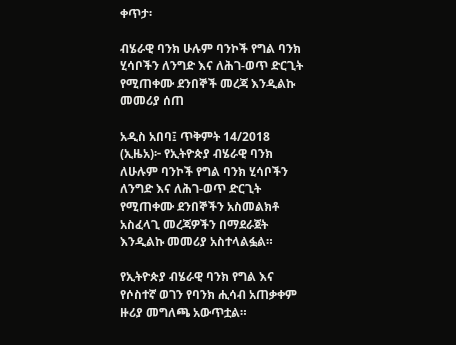ቀጥታ፡

ብሄራዊ ባንክ ሁሉም ባንኮች የግል ባንክ ሂሳቦችን ለንግድ እና ለሕገ-ወጥ ድርጊት የሚጠቀሙ ደንበኞች መረጃ እንዲልኩ መመሪያ ሰጠ

አዲስ አበባ፤ ጥቅምት 14/2018 (ኢዜአ)፦ የኢትዮጵያ ብሄራዊ ባንክ ለሁሉም ባንኮች የግል ባንክ ሂሳቦችን ለንግድ እና ለሕገ-ወጥ ድርጊት የሚጠቀሙ ደንበኞችን አስመልክቶ አስፈላጊ መረጃዎችን በማደራጀት እንዲልኩ መመሪያ አስተላልፏል።

የኢትዮጵያ ብሄራዊ ባንክ የግል እና የሶስተኛ ወገን የባንክ ሒሳብ አጠቃቀም ዙሪያ መግለጫ አውጥቷል።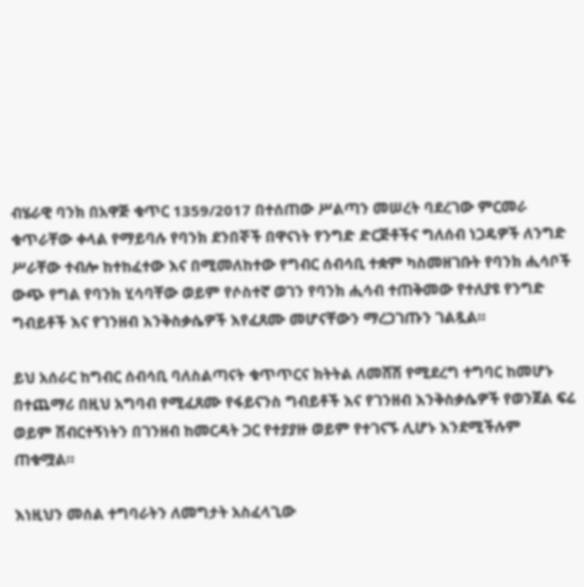ብሄራዊ ባንክ በአዋጅ ቁጥር 1359/2017 በተሰጠው ሥልጣን መሠረት ባደረገው ምርመራ ቁጥራቸው ቀላል የማይባሉ የባንክ ደንበኞች በዋናነት የንግድ ድርጅቶችና ግለሰብ ነጋዴዎች ለንግድ ሥራቸው ተብሎ ከተከፈተው እና በሚመለከተው የግብር ሰብሳቢ ተቋም ካስመዘገቡት የባንክ ሒሳቦች ውጭ የግል የባንክ ሂሳባቸው ወይም የሶስተኛ ወገን የባንክ ሒሳብ ተጠቅመው የተለያዩ የንግድ ግብይቶች እና የገንዘብ እንቅስቃሴዎች እየፈጸሙ መሆናቸውን ማረጋገጡን ገልጿል።

ይህ አሰራር ከግብር ሰብሳቢ ባለስልጣናት ቁጥጥርና ክትትል ለመሸሽ የሚደረግ ተግባር ከመሆኑ በተጨማሪ በዚህ አግባብ የሚፈጸሙ የፋይናንስ ግብይቶች እና የገንዘብ እንቅስቃሴዎች የወንጀል ፍሬ ወይም ሽብርተኝነትን በገንዘብ ከመርዳት ጋር የተያያዙ ወይም የተገናኙ ሊሆኑ እንደሚችሉም ጠቁሟል።

እነዚህን መሰል ተግባራትን ለመግታት አስፈላጊው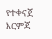የተቀናጀ እርምጃ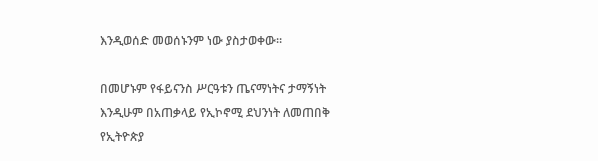እንዲወሰድ መወሰኑንም ነው ያስታወቀው።

በመሆኑም የፋይናንስ ሥርዓቱን ጤናማነትና ታማኝነት እንዲሁም በአጠቃላይ የኢኮኖሚ ደህንነት ለመጠበቅ የኢትዮጵያ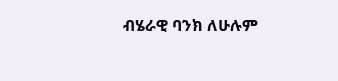ብሄራዊ ባንክ ለሁሉም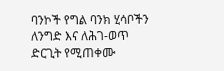ባንኮች የግል ባንክ ሂሳቦችን ለንግድ እና ለሕገ-ወጥ ድርጊት የሚጠቀሙ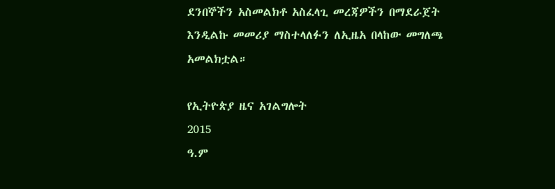ደንበኞችን አስመልክቶ አስፈላጊ መረጃዎችን በማደራጀት እንዲልኩ መመሪያ ማስተላለፉን ለኢዜአ በላከው መግለጫ አመልክቷል።

የኢትዮጵያ ዜና አገልግሎት
2015
ዓ.ም